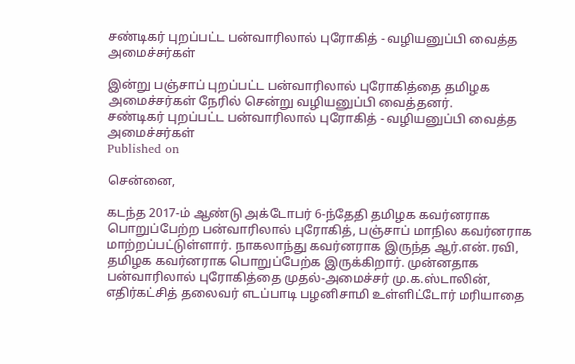சண்டிகர் புறப்பட்ட பன்வாரிலால் புரோகித் - வழியனுப்பி வைத்த அமைச்சர்கள்

இன்று பஞ்சாப் புறப்பட்ட பன்வாரிலால் புரோகித்தை தமிழக அமைச்சர்கள் நேரில் சென்று வழியனுப்பி வைத்தனர்.
சண்டிகர் புறப்பட்ட பன்வாரிலால் புரோகித் - வழியனுப்பி வைத்த அமைச்சர்கள்
Published on

சென்னை,

கடந்த 2017-ம் ஆண்டு அக்டோபர் 6-ந்தேதி தமிழக கவர்னராக பொறுப்பேற்ற பன்வாரிலால் புரோகித், பஞ்சாப் மாநில கவர்னராக மாற்றப்பட்டுள்ளார். நாகலாந்து கவர்னராக இருந்த ஆர்.என்.ரவி, தமிழக கவர்னராக பொறுப்பேற்க இருக்கிறார். முன்னதாக பன்வாரிலால் புரோகித்தை முதல்-அமைச்சர் மு.க.ஸ்டாலின், எதிர்கட்சித் தலைவர் எடப்பாடி பழனிசாமி உள்ளிட்டோர் மரியாதை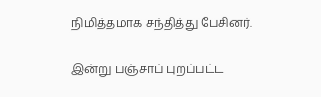நிமித்தமாக சந்தித்து பேசினர்.

இன்று பஞ்சாப் புறப்பட்ட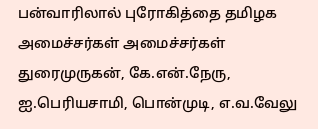பன்வாரிலால் புரோகித்தை தமிழக அமைச்சர்கள் அமைச்சர்கள் துரைமுருகன், கே.என்.நேரு, ஐ.பெரியசாமி, பொன்முடி, எ.வ.வேலு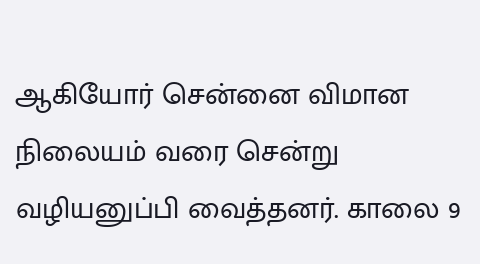ஆகியோர் சென்னை விமான நிலையம் வரை சென்று வழியனுப்பி வைத்தனர். காலை 9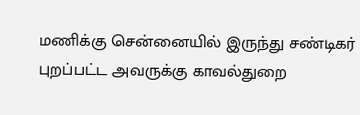மணிக்கு சென்னையில் இருந்து சண்டிகர் புறப்பட்ட அவருக்கு காவல்துறை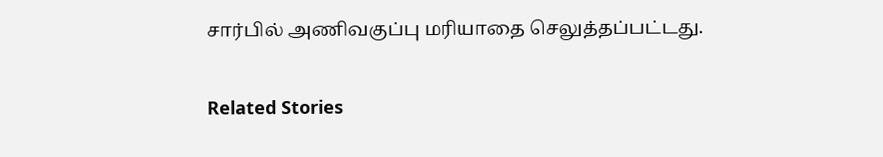சார்பில் அணிவகுப்பு மரியாதை செலுத்தப்பட்டது.

Related Stories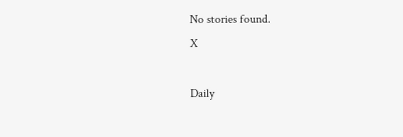No stories found.
X

Daily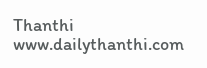Thanthi
www.dailythanthi.com